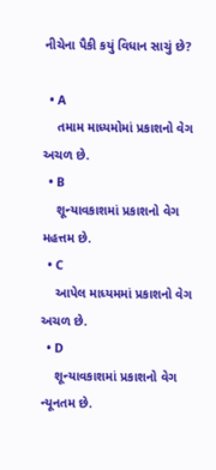નીચેના પૈકી કયું વિધાન સાચું છે?

  • A
    તમામ માધ્યમોમાં પ્રકાશનો વેગ અચળ છે.
  • B
    શૂન્યાવકાશમાં પ્રકાશનો વેગ મહત્તમ છે.
  • C
    આપેલ માધ્યમમાં પ્રકાશનો વેગ અચળ છે.
  • D
    શૂન્યાવકાશમાં પ્રકાશનો વેગ ન્યૂનતમ છે.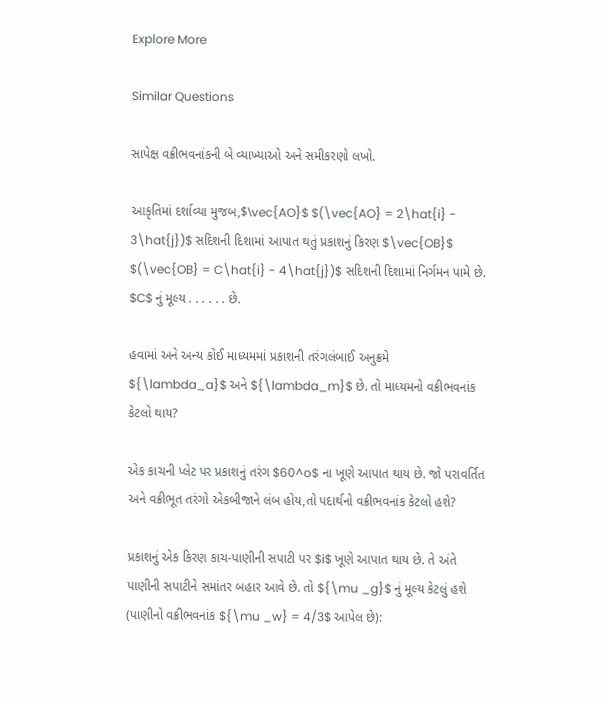Explore More

Similar Questions

સાપેક્ષ વક્રીભવનાંકની બે વ્યાખ્યાઓ અને સમીકરણો લખો.

આકૃતિમાં દર્શાવ્યા મુજબ,$\vec{AO}$ $(\vec{AO} = 2\hat{i} - 3\hat{j})$ સદિશની દિશામાં આપાત થતું પ્રકાશનું કિરણ $\vec{OB}$ $(\vec{OB} = C\hat{i} - 4\hat{j})$ સદિશની દિશામાં નિર્ગમન પામે છે. $C$ નું મૂલ્ય . . . . . . છે.

હવામાં અને અન્ય કોઈ માધ્યમમાં પ્રકાશની તરંગલંબાઈ અનુક્રમે ${\lambda_a}$ અને ${\lambda_m}$ છે. તો માધ્યમનો વક્રીભવનાંક કેટલો થાય?

એક કાચની પ્લેટ પર પ્રકાશનું તરંગ $60^o$ ના ખૂણે આપાત થાય છે. જો પરાવર્તિત અને વક્રીભૂત તરંગો એકબીજાને લંબ હોય,તો પદાર્થનો વક્રીભવનાંક કેટલો હશે?

પ્રકાશનું એક કિરણ કાચ-પાણીની સપાટી પર $i$ ખૂણે આપાત થાય છે. તે અંતે પાણીની સપાટીને સમાંતર બહાર આવે છે. તો ${\mu _g}$ નું મૂલ્ય કેટલું હશે (પાણીનો વક્રીભવનાંક ${\mu _w} = 4/3$ આપેલ છે):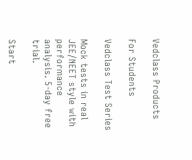Vedclass Products

For Students

Vedclass Test Series

Mock tests in real JEE/NEET style with performance analysis. 5-day free trial.

Start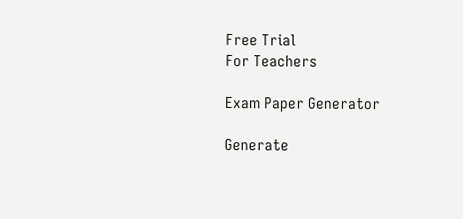Free Trial
For Teachers

Exam Paper Generator

Generate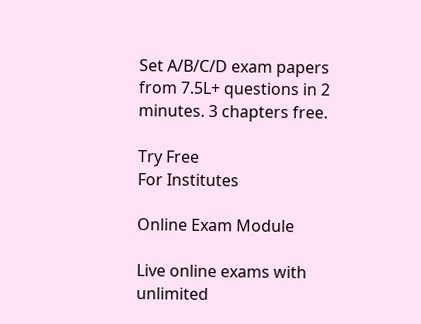Set A/B/C/D exam papers from 7.5L+ questions in 2 minutes. 3 chapters free.

Try Free
For Institutes

Online Exam Module

Live online exams with unlimited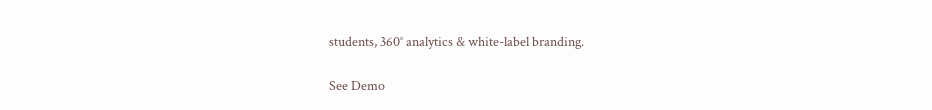students, 360° analytics & white-label branding.

See Demo